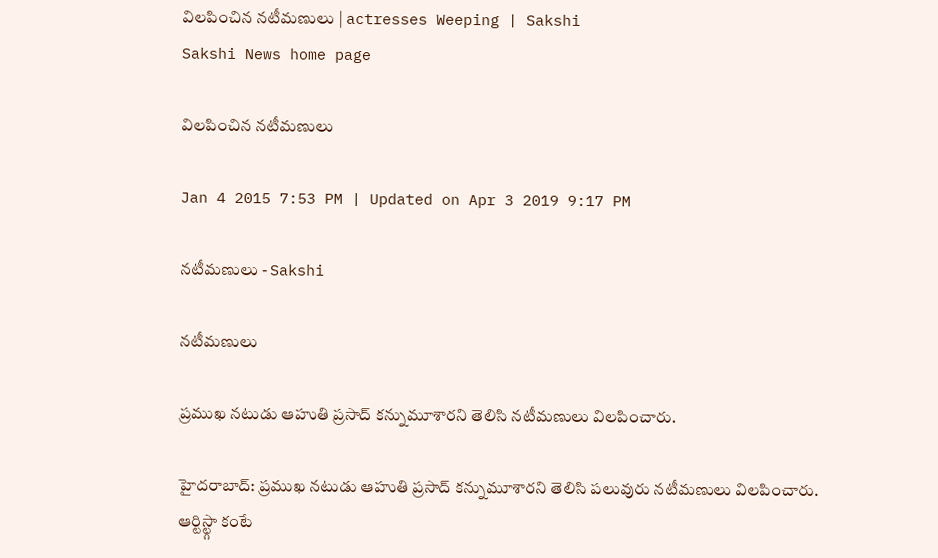విలపించిన నటీమణులు | actresses Weeping | Sakshi
Sakshi News home page

విలపించిన నటీమణులు

Jan 4 2015 7:53 PM | Updated on Apr 3 2019 9:17 PM

నటీమణులు - Sakshi

నటీమణులు

ప్రముఖ నటుడు ఆహుతి ప్రసాద్ కన్నుమూశారని తెలిసి నటీమణులు విలపించారు.

హైదరాబాద్: ప్రముఖ నటుడు ఆహుతి ప్రసాద్ కన్నుమూశారని తెలిసి పలువురు నటీమణులు విలపించారు. ఆర్టిస్ట్గా కంటే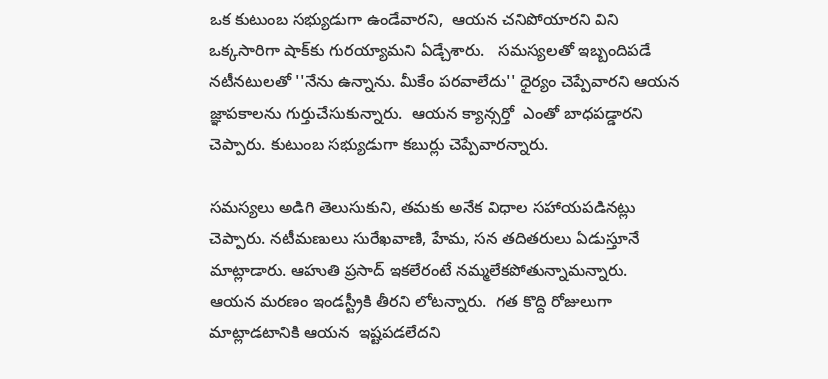ఒక కుటుంబ సభ్యుడుగా ఉండేవారని,  ఆయన చనిపోయారని విని ఒక్కసారిగా షాక్‌కు గురయ్యామని ఏడ్చేశారు.   సమస్యలతో ఇబ్బందిపడే నటీనటులతో ''నేను ఉన్నాను. మీకేం పరవాలేదు'' ధైర్యం చెప్పేవారని ఆయన జ్ఞాపకాలను గుర్తుచేసుకున్నారు.  ఆయన క్యాన్సర్తో  ఎంతో బాధపడ్డారని చెప్పారు. కుటుంబ సభ్యుడుగా కబుర్లు చెప్పేవారన్నారు.

సమస్యలు అడిగి తెలుసుకుని, తమకు అనేక విధాల సహాయపడినట్లు చెప్పారు. నటీమణులు సురేఖవాణి, హేమ, సన తదితరులు ఏడుస్తూనే మాట్లాడారు. ఆహుతి ప్రసాద్ ఇకలేరంటే నమ్మలేకపోతున్నామన్నారు.  ఆయన మరణం ఇండస్ట్రీకి తీరని లోటన్నారు.  గత కొద్ది రోజులుగా మాట్లాడటానికి ఆయన  ఇష్టపడలేదని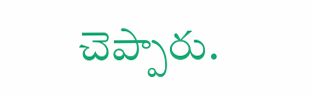చెప్పారు.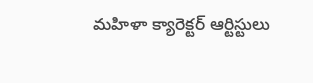మహిళా క్యారెక్టర్‌ ఆర్టిస్టులు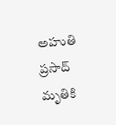అహుతి ప్రసాద్‌ మృతికి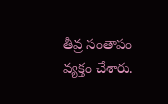తీవ్ర సంతాపం వ్యక్తం చేశారు.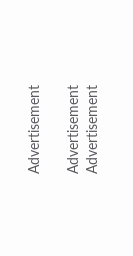Advertisement

Advertisement
Advertisement